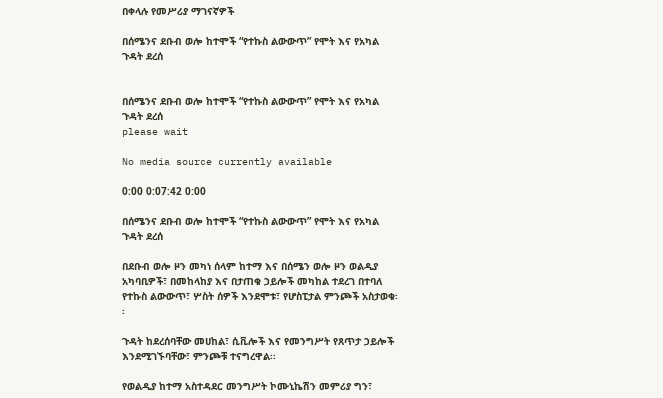በቀላሉ የመሥሪያ ማገናኛዎች

በሰሜንና ደቡብ ወሎ ከተሞች “የተኩስ ልውውጥ” የሞት እና የአካል ጉዳት ደረሰ


በሰሜንና ደቡብ ወሎ ከተሞች “የተኩስ ልውውጥ” የሞት እና የአካል ጉዳት ደረሰ
please wait

No media source currently available

0:00 0:07:42 0:00

በሰሜንና ደቡብ ወሎ ከተሞች “የተኩስ ልውውጥ” የሞት እና የአካል ጉዳት ደረሰ

በደቡብ ወሎ ዞን መካነ ሰላም ከተማ እና በሰሜን ወሎ ዞን ወልዲያ አካባቢዎች፣ በመከላከያ እና በታጠቁ ኃይሎች መካከል ተደረገ በተባለ የተኩስ ልውውጥ፣ ሦስት ሰዎች እንደሞቱ፣ የሆስፒታል ምንጮች አስታወቁ፡፡

ጉዳት ከደረሰባቸው መሀከል፣ ሲቪሎች እና የመንግሥት የጸጥታ ኃይሎች እንደሚገኙባቸው፣ ምንጮቹ ተናግረዋል፡፡

የወልዲያ ከተማ አስተዳደር መንግሥት ኮሙኒኬሽን መምሪያ ግን፣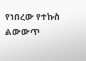የነበረው የተኩስ ልውውጥ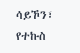ሳይኾን፣ የተኩስ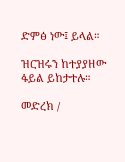ድምፅ ነው፤ ይላል።

ዝርዝሩን ከተያያዘው ፋይል ይከታተሉ።

መድረክ /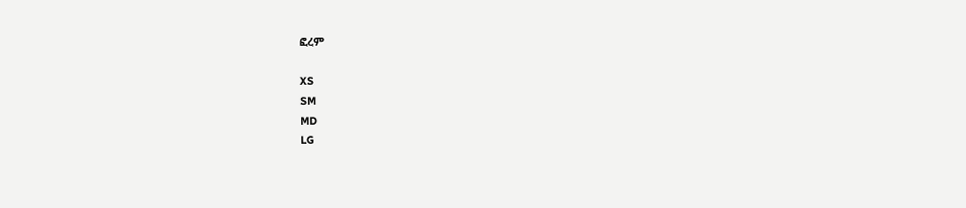ፎረም

XS
SM
MD
LG